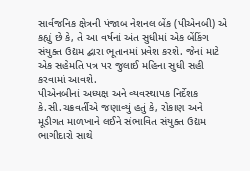સાર્વજનિક ક્ષેત્રની પંજાબ નેશનલ બેંક (પીએનબી) એ કહ્યું છે કે, તે આ વર્ષનાં અંત સુધીમાં એક બેંકિંગ સંયુક્ત ઉદ્યમ દ્બારા ભૂતાનમાં પ્રવેશ કરશે. જેનાં માટે એક સહેમતિ પત્ર પર જુલાઈ મહિના સુધી સહી કરવામાં આવશે.
પીએનબીનાં અધ્યક્ષ અને વ્યવસ્થાપક નિર્દેશક કે.સી.ચક્રવર્તીએ જણાવ્યું હતું કે, રોકાણ અને મૂડીગત માળખાને લઈને સંભાવિત સંયુક્ત ઉદ્યમ ભાગીદારો સાથે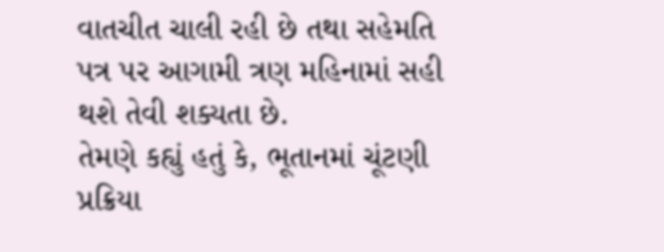વાતચીત ચાલી રહી છે તથા સહેમતિ પત્ર પર આગામી ત્રણ મહિનામાં સહી થશે તેવી શક્યતા છે.
તેમણે કહ્યું હતું કે, ભૂતાનમાં ચૂંટણી પ્રક્રિયા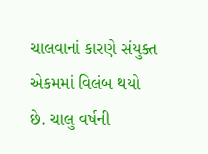ચાલવાનાં કારણે સંયુક્ત એકમમાં વિલંબ થયો છે. ચાલુ વર્ષની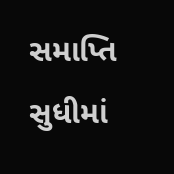સમાપ્તિ સુધીમાં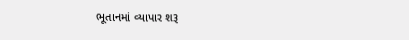ભૂતાનમાં વ્યાપાર શરૂ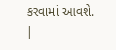કરવામાં આવશે.
|